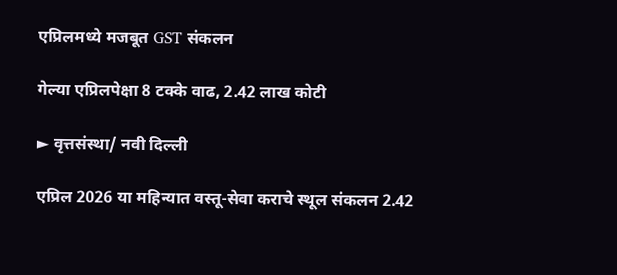एप्रिलमध्ये मजबूत GST संकलन

गेल्या एप्रिलपेक्षा 8 टक्के वाढ, 2.42 लाख कोटी

► वृत्तसंस्था/ नवी दिल्ली

एप्रिल 2026 या महिन्यात वस्तू-सेवा कराचे स्थूल संकलन 2.42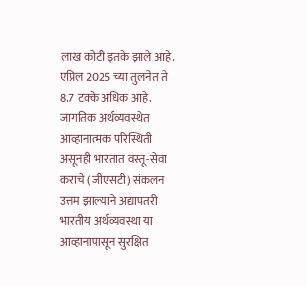लाख कोटी इतके झाले आहे. एप्रिल 2025 च्या तुलनेत ते 8.7 टक्के अधिक आहे. जागतिक अर्थव्यवस्थेत आव्हानात्मक परिस्थिती असूनही भारतात वस्तू-सेवा कराचे (जीएसटी) संकलन उत्तम झाल्याने अद्यापतरी भारतीय अर्थव्यवस्था या आव्हानापासून सुरक्षित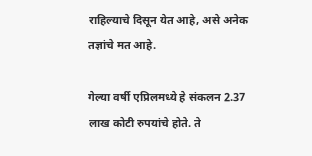राहिल्याचे दिसून येत आहे, असे अनेक तज्ञांचे मत आहे.

गेल्या वर्षी एप्रिलमध्ये हे संकलन 2.37 लाख कोटी रुपयांचे होते. ते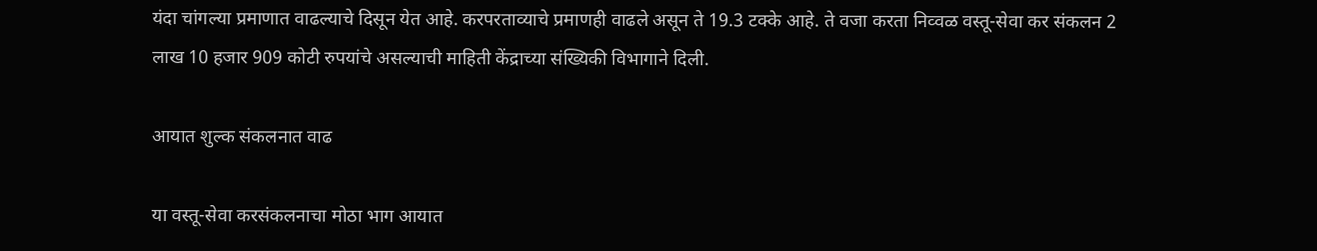यंदा चांगल्या प्रमाणात वाढल्याचे दिसून येत आहे. करपरताव्याचे प्रमाणही वाढले असून ते 19.3 टक्के आहे. ते वजा करता निव्वळ वस्तू-सेवा कर संकलन 2 लाख 10 हजार 909 कोटी रुपयांचे असल्याची माहिती केंद्राच्या संख्यिकी विभागाने दिली.

आयात शुल्क संकलनात वाढ

या वस्तू-सेवा करसंकलनाचा मोठा भाग आयात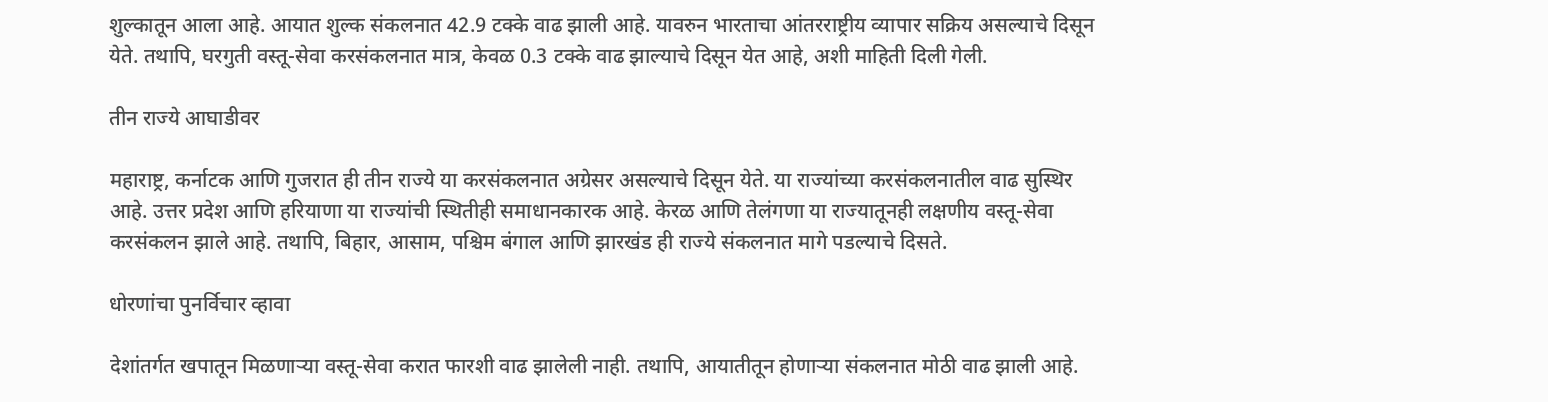शुल्कातून आला आहे. आयात शुल्क संकलनात 42.9 टक्के वाढ झाली आहे. यावरुन भारताचा आंतरराष्ट्रीय व्यापार सक्रिय असल्याचे दिसून येते. तथापि, घरगुती वस्तू-सेवा करसंकलनात मात्र, केवळ 0.3 टक्के वाढ झाल्याचे दिसून येत आहे, अशी माहिती दिली गेली.

तीन राज्ये आघाडीवर

महाराष्ट्र, कर्नाटक आणि गुजरात ही तीन राज्ये या करसंकलनात अग्रेसर असल्याचे दिसून येते. या राज्यांच्या करसंकलनातील वाढ सुस्थिर आहे. उत्तर प्रदेश आणि हरियाणा या राज्यांची स्थितीही समाधानकारक आहे. केरळ आणि तेलंगणा या राज्यातूनही लक्षणीय वस्तू-सेवा करसंकलन झाले आहे. तथापि, बिहार, आसाम, पश्चिम बंगाल आणि झारखंड ही राज्ये संकलनात मागे पडल्याचे दिसते.

धोरणांचा पुनर्विचार व्हावा

देशांतर्गत खपातून मिळणाऱ्या वस्तू-सेवा करात फारशी वाढ झालेली नाही. तथापि, आयातीतून होणाऱ्या संकलनात मोठी वाढ झाली आहे.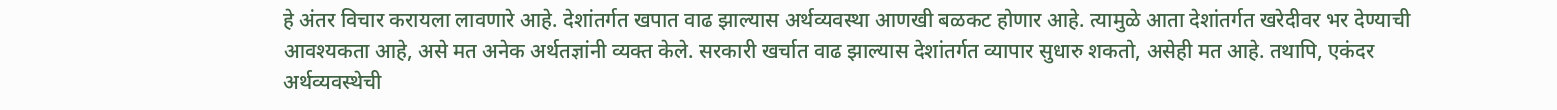हे अंतर विचार करायला लावणारे आहे. देशांतर्गत खपात वाढ झाल्यास अर्थव्यवस्था आणखी बळकट होणार आहे. त्यामुळे आता देशांतर्गत खरेदीवर भर देण्याची आवश्यकता आहे, असे मत अनेक अर्थतज्ञांनी व्यक्त केले. सरकारी खर्चात वाढ झाल्यास देशांतर्गत व्यापार सुधारु शकतो, असेही मत आहे. तथापि, एकंदर अर्थव्यवस्थेची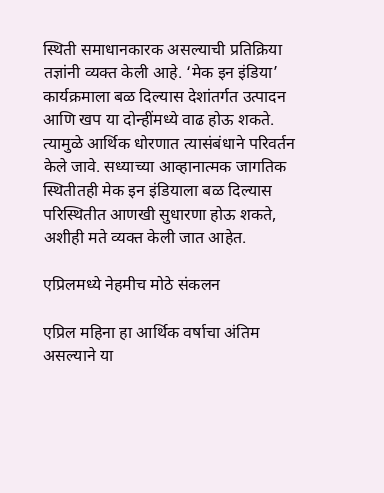स्थिती समाधानकारक असल्याची प्रतिक्रिया तज्ञांनी व्यक्त केली आहे. ‘मेक इन इंडिया’ कार्यक्रमाला बळ दिल्यास देशांतर्गत उत्पादन आणि खप या दोन्हींमध्ये वाढ होऊ शकते. त्यामुळे आर्थिक धोरणात त्यासंबंधाने परिवर्तन केले जावे. सध्याच्या आव्हानात्मक जागतिक स्थितीतही मेक इन इंडियाला बळ दिल्यास परिस्थितीत आणखी सुधारणा होऊ शकते, अशीही मते व्यक्त केली जात आहेत.

एप्रिलमध्ये नेहमीच मोठे संकलन

एप्रिल महिना हा आर्थिक वर्षाचा अंतिम असल्याने या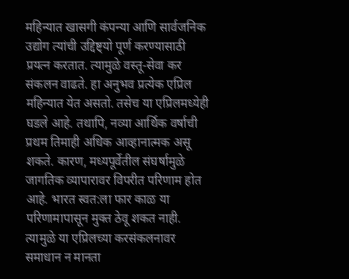महिन्यात खासगी कंपन्या आणि सार्वजनिक उद्योग त्यांची उद्दिष्ट्यो पूर्ण करण्यासाठी प्रयत्न करतात. त्यामुळे वस्तू-सेवा कर संकलन वाढते. हा अनुभव प्रत्येक एप्रिल महिन्यात येत असतो. तसेच या एप्रिलमध्येही घडले आहे. तथापि, नव्या आर्थिक वर्षाची प्रथम तिमाही अधिक आव्हानात्मक असू शकते. कारण, मध्यपूर्वेतील संघर्षामुळे जागतिक व्यापारावर विपरीत परिणाम होत आहे. भारत स्वत:ला फार काळ या परिणामापासून मुक्त ठेवू शकत नाही. त्यामुळे या एप्रिलच्या करसंकलनावर समाधान न मानता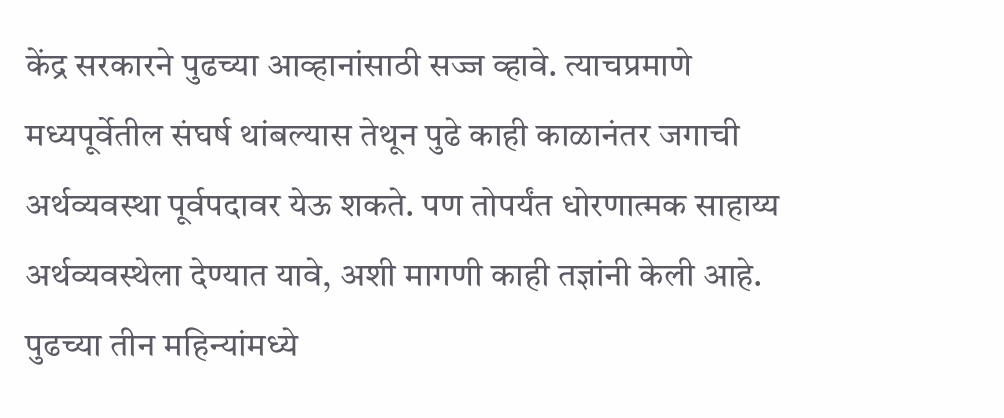केंद्र सरकारने पुढच्या आव्हानांसाठी सज्ज व्हावे. त्याचप्रमाणे मध्यपूर्वेतील संघर्ष थांबल्यास तेथून पुढे काही काळानंतर जगाची अर्थव्यवस्था पूर्वपदावर येऊ शकते. पण तोपर्यंत धोरणात्मक साहाय्य अर्थव्यवस्थेला देण्यात यावे, अशी मागणी काही तज्ञांनी केली आहे. पुढच्या तीन महिन्यांमध्ये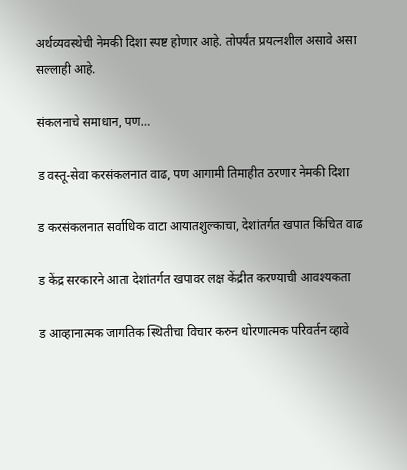अर्थव्यवस्थेची नेमकी दिशा स्पष्ट होणार आहे. तोपर्यंत प्रयत्नशील असावे असा सल्लाही आहे.

संकलनाचे समाधान, पण…

ड वस्तू-सेवा करसंकलनात वाढ, पण आगामी तिमाहीत ठरणार नेमकी दिशा

ड करसंकलनात सर्वाधिक वाटा आयातशुल्काचा, देशांतर्गत खपात किंचित वाढ

ड केंद्र सरकारने आता देशांतर्गत खपावर लक्ष केंद्रीत करण्याची आवश्यकता

ड आव्हानात्मक जागतिक स्थितीचा विचार करुन धोरणात्मक परिवर्तन व्हावे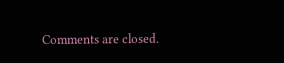Comments are closed.